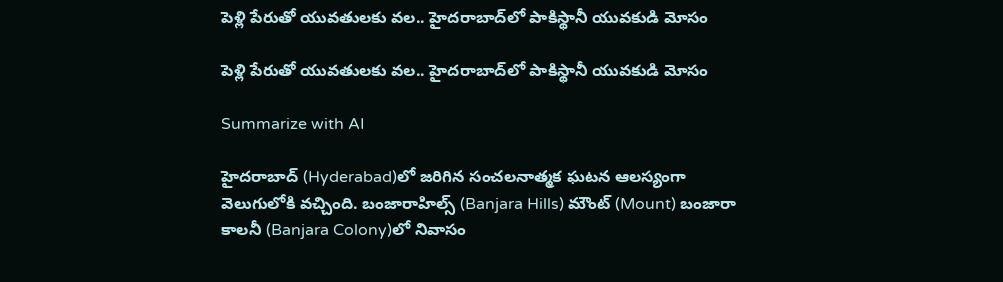పెళ్లి పేరుతో యువ‌తుల‌కు వ‌ల‌.. హైదరాబాద్‌లో పాకిస్థానీ యువకుడి మోసం

పెళ్లి పేరుతో యువ‌తుల‌కు వ‌ల‌.. హైదరాబాద్‌లో పాకిస్థానీ యువకుడి మోసం

Summarize with AI

హైదరాబాద్‌ (Hyderabad)లో జ‌రిగిన‌ సంచలనాత్మక ఘటన ఆల‌స్యంగా వెలుగులోకి వచ్చింది. బంజారాహిల్స్ (Banjara Hills) మౌంట్ (Mount) బంజారా కాలనీ (Banjara Colony)లో నివాసం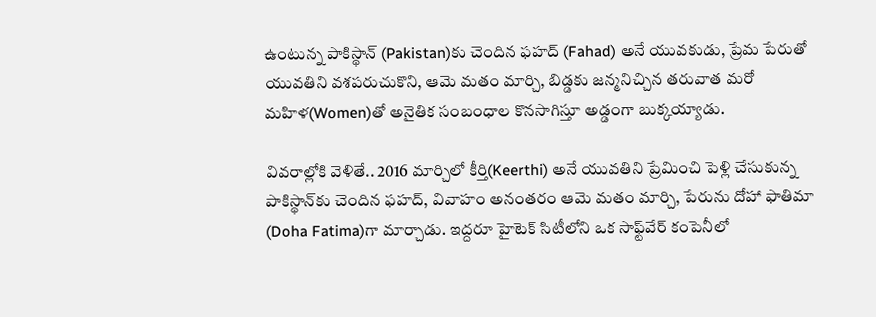ఉంటున్న పాకిస్థాన్‌ (Pakistan)కు చెందిన ఫహద్ (Fahad) అనే యువకుడు, ప్రేమ పేరుతో యువ‌తిని వ‌శ‌ప‌రుచుకొని, ఆమె మతం మార్చి, బిడ్డ‌కు జ‌న్మ‌నిచ్చిన త‌రువాత మ‌రో మహిళ(Women)తో అనైతిక సంబంధాల కొన‌సాగిస్తూ అడ్డంగా బుక్కయ్యాడు.

వివ‌రాల్లోకి వెళితే.. 2016 మార్చిలో కీర్తి(Keerthi) అనే యువతిని ప్రేమించి పెళ్లి చేసుకున్న పాకిస్థాన్‌కు చెందిన‌ ఫహద్, వివాహం అనంతరం ఆమె మ‌తం మార్చి, పేరును దోహా ఫాతిమా (Doha Fatima)గా మార్చాడు. ఇద్దరూ హైటెక్ సిటీలోని ఒక సాఫ్ట్‌వేర్ కంపెనీలో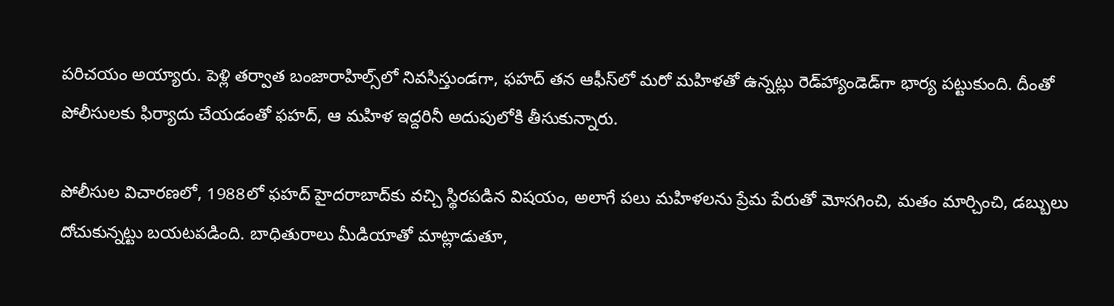పరిచయం అయ్యారు. పెళ్లి తర్వాత బంజారాహిల్స్‌లో నివసిస్తుండగా, ఫహద్ తన ఆఫీస్‌లో మరో మహిళతో ఉన్నట్లు రెడ్‌హ్యాండెడ్‌గా భార్య పట్టుకుంది. దీంతో పోలీసులకు ఫిర్యాదు చేయడంతో ఫహద్, ఆ మహిళ ఇద్దరినీ అదుపులోకి తీసుకున్నారు.

పోలీసుల విచారణలో, 1988లో ఫహద్ హైదరాబాద్‌కు వచ్చి స్థిరపడిన విషయం, అలాగే పలు మహిళలను ప్రేమ పేరుతో మోసగించి, మతం మార్చించి, డబ్బులు దోచుకున్నట్టు బయటపడింది. బాధితురాలు మీడియాతో మాట్లాడుతూ,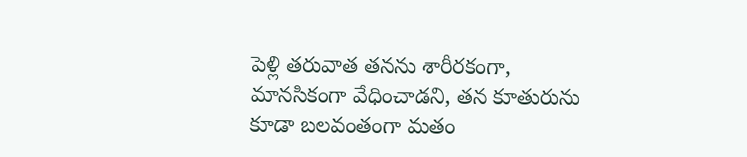పెళ్లి తరువాత తనను శారీరకంగా, మానసికంగా వేధించాడని, తన కూతురును కూడా బలవంతంగా మతం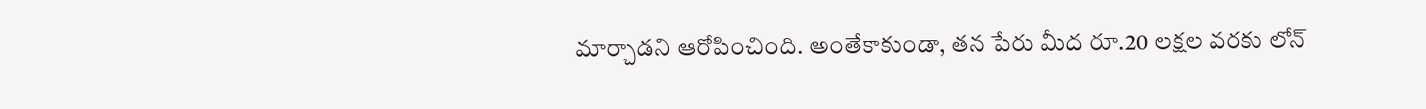మార్చాడని ఆరోపించింది. అంతేకాకుండా, తన పేరు మీద రూ.20 లక్షల వరకు లోన్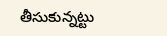తీసుకున్నట్టు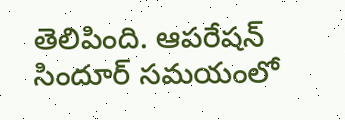తెలిపింది. ఆపరేషన్ సిందూర్ సమయంలో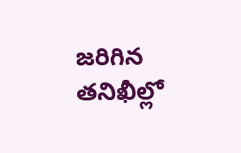జరిగిన తనిఖీల్లో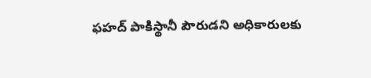ఫహద్ పాకిస్థానీ పౌరుడని అధికారులకు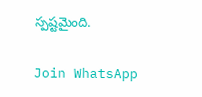స్పష్టమైంది.

Join WhatsApp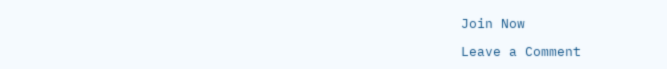Join Now

Leave a Comment